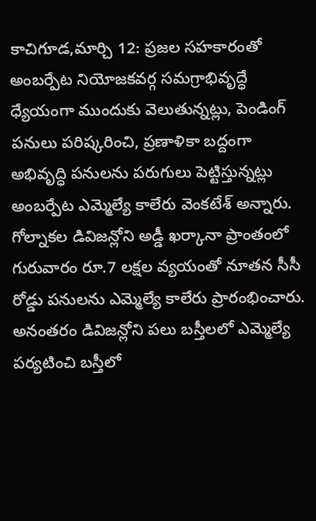కాచిగూడ,మార్చి 12: ప్రజల సహకారంతో అంబర్పేట నియోజకవర్గ సమగ్రాభివృద్ధే ధ్యేయంగా ముందుకు వెలుతున్నట్లు, పెండింగ్ పనులు పరిష్కరించి, ప్రణాళికా బద్దంగా అభివృద్ధి పనులను పరుగులు పెట్టిస్తున్నట్లు అంబర్పేట ఎమ్మెల్యే కాలేరు వెంకటేశ్ అన్నారు. గోల్నాకల డివిజన్లోని అడ్డీ ఖర్కానా ప్రాంతంలో గురువారం రూ.7 లక్షల వ్యయంతో నూతన సీసీ రోడ్డు పనులను ఎమ్మెల్యే కాలేరు ప్రారంభించారు. అనంతరం డివిజన్లోని పలు బస్తీలలో ఎమ్మెల్యే పర్యటించి బస్తీలో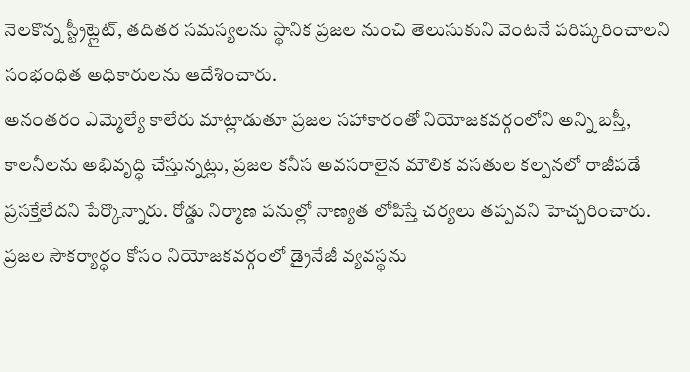నెలకొన్న స్ట్రీట్లైట్, తదితర సమస్యలను స్థానిక ప్రజల నుంచి తెలుసుకుని వెంటనే పరిష్కరించాలని సంభంధిత అధికారులను ఆదేశించారు.
అనంతరం ఎమ్మెల్యే కాలేరు మాట్లాడుతూ ప్రజల సహాకారంతో నియోజకవర్గంలోని అన్ని బస్తీ, కాలనీలను అభివృద్ధి చేస్తున్నట్లు, ప్రజల కనీస అవసరాలైన మౌలిక వసతుల కల్పనలో రాజీపడే ప్రసక్తేలేదని పేర్కొన్నారు. రోడ్డు నిర్మాణ పనుల్లో నాణ్యత లోపిస్తే చర్యలు తప్పవని హెచ్చరించారు. ప్రజల సౌకర్యార్ధం కోసం నియోజకవర్గంలో డ్రైనేజీ వ్యవస్థను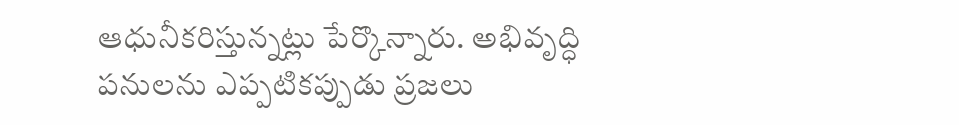ఆధునీకరిస్తున్నట్లు పేర్కొన్నారు. అభివృద్ధి పనులను ఎప్పటికప్పుడు ప్రజలు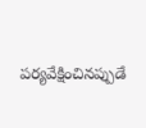పర్యవేక్షించినప్పుడే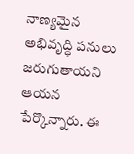నాణ్యమైన అభివృద్ధి పనులు జరుగుతాయని ఆయన పేర్కొన్నారు. ఈ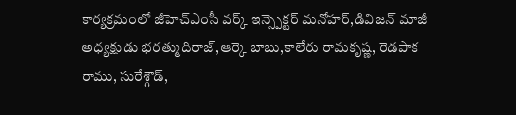కార్యక్రమంలో జీహెచ్ఎంసీ వర్క్ ఇన్స్పెక్టర్ మనోహర్,డివిజన్ మాజీ అధ్యక్షుడు భరత్ముదిరాజ్,ఆర్కె బాబు,కాలేరు రామకృష్ణ, రెడపాక రాము, సురేశ్గౌడ్,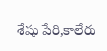శేషు పేరి,కాలేరు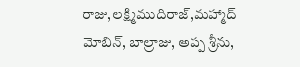రాజు,లక్ష్మిముదిరాజ్,మహ్మాద్ మోబిన్, బాల్రాజు, అప్ప శ్రీను,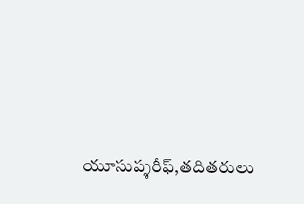యూసుప్శరీఫ్,తదితరులు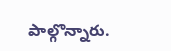పాల్గొన్నారు.